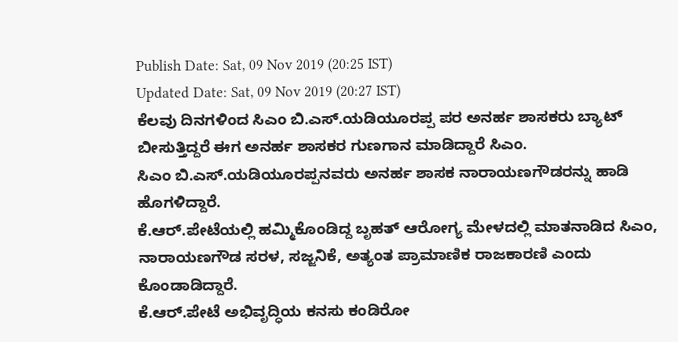Publish Date: Sat, 09 Nov 2019 (20:25 IST)
Updated Date: Sat, 09 Nov 2019 (20:27 IST)
ಕೆಲವು ದಿನಗಳಿಂದ ಸಿಎಂ ಬಿ.ಎಸ್.ಯಡಿಯೂರಪ್ಪ ಪರ ಅನರ್ಹ ಶಾಸಕರು ಬ್ಯಾಟ್ ಬೀಸುತ್ತಿದ್ದರೆ ಈಗ ಅನರ್ಹ ಶಾಸಕರ ಗುಣಗಾನ ಮಾಡಿದ್ದಾರೆ ಸಿಎಂ.
ಸಿಎಂ ಬಿ.ಎಸ್.ಯಡಿಯೂರಪ್ಪನವರು ಅನರ್ಹ ಶಾಸಕ ನಾರಾಯಣಗೌಡರನ್ನು ಹಾಡಿ ಹೊಗಳಿದ್ದಾರೆ.
ಕೆ.ಆರ್.ಪೇಟೆಯಲ್ಲಿ ಹಮ್ಮಿಕೊಂಡಿದ್ದ ಬೃಹತ್ ಆರೋಗ್ಯ ಮೇಳದಲ್ಲಿ ಮಾತನಾಡಿದ ಸಿಎಂ, ನಾರಾಯಣಗೌಡ ಸರಳ, ಸಜ್ಜನಿಕೆ, ಅತ್ಯಂತ ಪ್ರಾಮಾಣಿಕ ರಾಜಕಾರಣಿ ಎಂದು ಕೊಂಡಾಡಿದ್ದಾರೆ.
ಕೆ.ಆರ್.ಪೇಟೆ ಅಭಿವೃದ್ಧಿಯ ಕನಸು ಕಂಡಿರೋ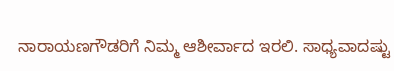ನಾರಾಯಣಗೌಡರಿಗೆ ನಿಮ್ಮ ಆಶೀರ್ವಾದ ಇರಲಿ. ಸಾಧ್ಯವಾದಷ್ಟು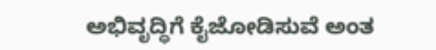ಅಭಿವೃದ್ಧಿಗೆ ಕೈಜೋಡಿಸುವೆ ಅಂತ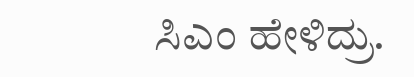ಸಿಎಂ ಹೇಳಿದ್ರು.